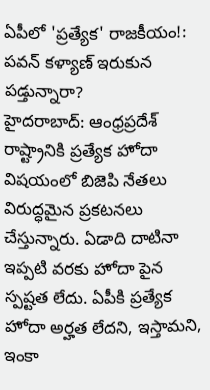ఏపీలో 'ప్రత్యేక' రాజకీయం!: పవన్ కళ్యాణ్ ఇరుకున పడ్తున్నారా?
హైదరాబాద్: ఆంధ్రప్రదేశ్ రాష్ట్రానికి ప్రత్యేక హోదా విషయంలో బిజెపి నేతలు విరుద్ధమైన ప్రకటనలు చేస్తున్నారు. ఏడాది దాటినా ఇప్పటి వరకు హోదా పైన స్పష్టత లేదు. ఏపీకి ప్రత్యేక హోదా అర్హత లేదని, ఇస్తామని, ఇంకా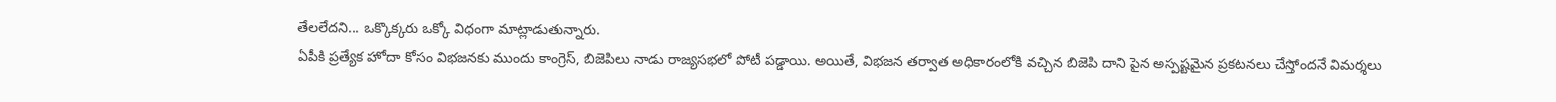తేలలేదని... ఒక్కొక్కరు ఒక్కో విధంగా మాట్లాడుతున్నారు.
ఏపీకి ప్రత్యేక హోదా కోసం విభజనకు ముందు కాంగ్రెస్, బిజెపిలు నాడు రాజ్యసభలో పోటీ పడ్డాయి. అయితే, విభజన తర్వాత అధికారంలోకి వచ్చిన బిజెపి దాని పైన అస్పష్టమైన ప్రకటనలు చేస్తోందనే విమర్శలు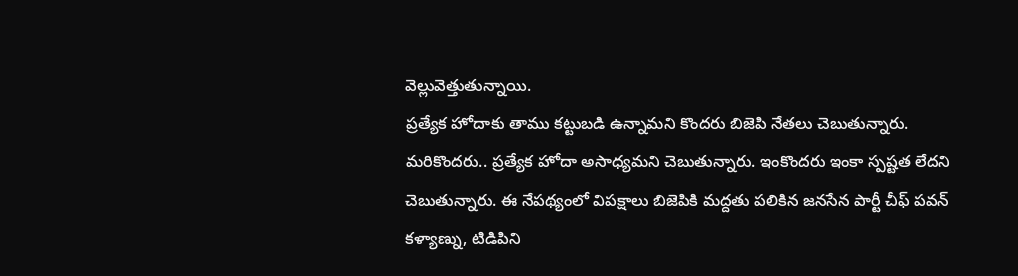వెల్లువెత్తుతున్నాయి.
ప్రత్యేక హోదాకు తాము కట్టుబడి ఉన్నామని కొందరు బిజెపి నేతలు చెబుతున్నారు. మరికొందరు.. ప్రత్యేక హోదా అసాధ్యమని చెబుతున్నారు. ఇంకొందరు ఇంకా స్పష్టత లేదని చెబుతున్నారు. ఈ నేపథ్యంలో విపక్షాలు బిజెపికి మద్దతు పలికిన జనసేన పార్టీ చీఫ్ పవన్ కళ్యాణ్ను, టిడిపిని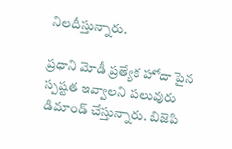నిలదీస్తున్నారు.

ప్రధాని మోడీ ప్రత్యేక హోదా పైన స్పష్టత ఇవ్వాలని పలువురు డిమాండ్ చేస్తున్నారు. బిజెపి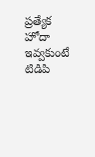ప్రత్యేక హోదా ఇవ్వకుంటే టిడిపి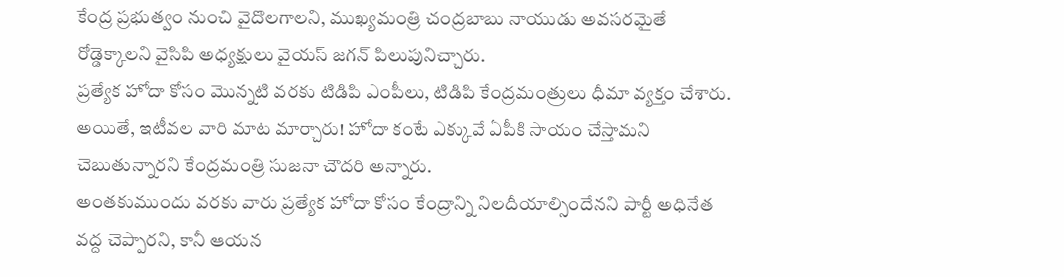కేంద్ర ప్రభుత్వం నుంచి వైదొలగాలని, ముఖ్యమంత్రి చంద్రబాబు నాయుడు అవసరమైతే రోడ్డెక్కాలని వైసిపి అధ్యక్షులు వైయస్ జగన్ పిలుపునిచ్చారు.
ప్రత్యేక హోదా కోసం మొన్నటి వరకు టిడిపి ఎంపీలు, టిడిపి కేంద్రమంత్రులు ధీమా వ్యక్తం చేశారు. అయితే, ఇటీవల వారి మాట మార్చారు! హోదా కంటే ఎక్కువే ఏపీకి సాయం చేస్తామని చెబుతున్నారని కేంద్రమంత్రి సుజనా చౌదరి అన్నారు.
అంతకుముందు వరకు వారు ప్రత్యేక హోదా కోసం కేంద్రాన్ని నిలదీయాల్సిందేనని పార్టీ అధినేత వద్ద చెప్పారని, కానీ ఆయన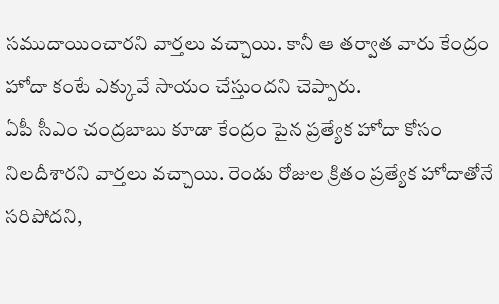సముదాయించారని వార్తలు వచ్చాయి. కానీ ఆ తర్వాత వారు కేంద్రం హోదా కంటే ఎక్కువే సాయం చేస్తుందని చెప్పారు.
ఏపీ సీఎం చంద్రబాబు కూడా కేంద్రం పైన ప్రత్యేక హోదా కోసం నిలదీశారని వార్తలు వచ్చాయి. రెండు రోజుల క్రితం ప్రత్యేక హోదాతోనే సరిపోదని,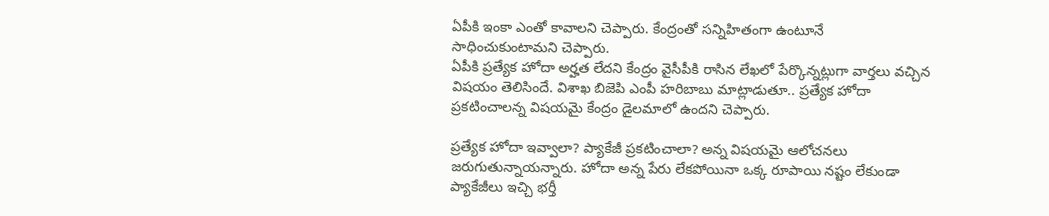ఏపీకి ఇంకా ఎంతో కావాలని చెప్పారు. కేంద్రంతో సన్నిహితంగా ఉంటూనే సాధించుకుంటామని చెప్పారు.
ఏపీకి ప్రత్యేక హోదా అర్హత లేదని కేంద్రం వైసీపీకి రాసిన లేఖలో పేర్కొన్నట్లుగా వార్తలు వచ్చిన విషయం తెలిసిందే. విశాఖ బిజెపి ఎంపీ హరిబాబు మాట్లాడుతూ.. ప్రత్యేక హోదా ప్రకటించాలన్న విషయమై కేంద్రం డైలమాలో ఉందని చెప్పారు.

ప్రత్యేక హోదా ఇవ్వాలా? ప్యాకేజీ ప్రకటించాలా? అన్న విషయమై ఆలోచనలు జరుగుతున్నాయన్నారు. హోదా అన్న పేరు లేకపోయినా ఒక్క రూపాయి నష్టం లేకుండా ప్యాకేజీలు ఇచ్చి భర్తీ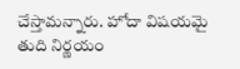చేస్తామన్నారు. హోదా విషయమై తుది నిర్ణయం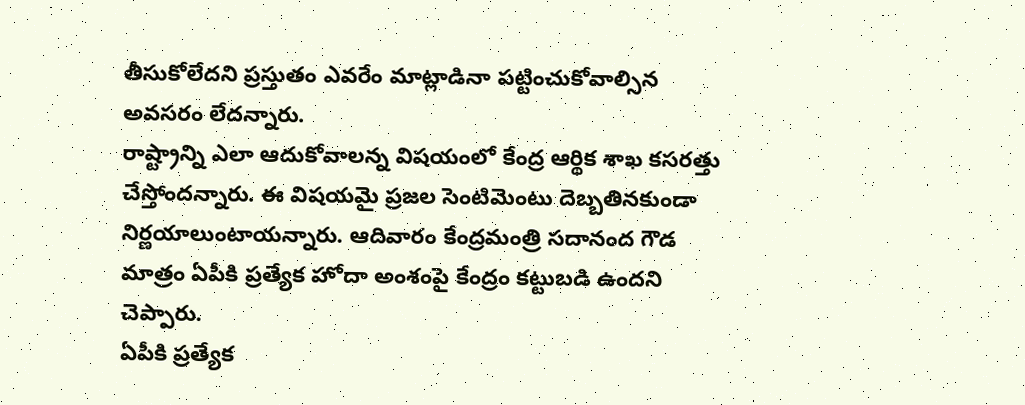తీసుకోలేదని ప్రస్తుతం ఎవరేం మాట్లాడినా పట్టించుకోవాల్సిన అవసరం లేదన్నారు.
రాష్ట్రాన్ని ఎలా ఆదుకోవాలన్న విషయంలో కేంద్ర ఆర్థిక శాఖ కసరత్తు చేస్తోందన్నారు. ఈ విషయమై ప్రజల సెంటిమెంటు దెబ్బతినకుండా నిర్ణయాలుంటాయన్నారు. ఆదివారం కేంద్రమంత్రి సదానంద గౌడ మాత్రం ఏపీకి ప్రత్యేక హోదా అంశంపై కేంద్రం కట్టుబడి ఉందని చెప్పారు.
ఏపీకి ప్రత్యేక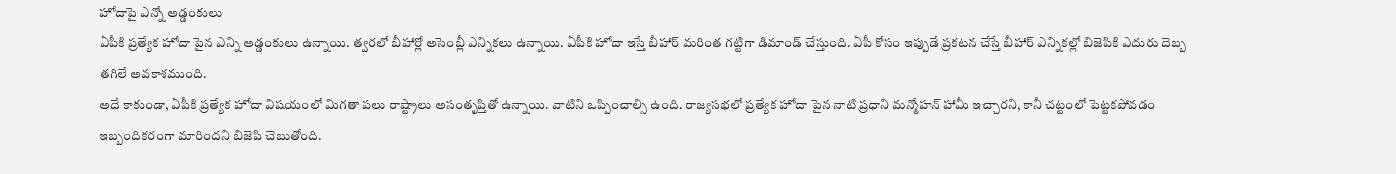హోదాపై ఎన్నో అడ్డంకులు
ఏపీకి ప్రత్యేక హోదా పైన ఎన్ని అడ్డంకులు ఉన్నాయి. త్వరలో బీహార్లో అసెంబ్లీ ఎన్నికలు ఉన్నాయి. ఏపీకి హోదా ఇస్తే బీహార్ మరింత గట్టిగా డిమాండ్ చేస్తుంది. ఏపీ కోసం ఇప్పుడే ప్రకటన చేస్తే బీహార్ ఎన్నికల్లో బిజెపికి ఎదురు దెబ్బ తగిలే అవకాశముంది.
అదే కాకుండా, ఏపీకి ప్రత్యేక హోదా విషయంలో మిగతా పలు రాష్ట్రాలు అసంతృప్తితో ఉన్నాయి. వాటిని ఒప్పించాల్సి ఉంది. రాజ్యసభలో ప్రత్యేక హోదా పైన నాటి ప్రధాని మన్మోహన్ హామీ ఇచ్చారని, కానీ చట్టంలో పెట్టకపోవడం ఇబ్బందికరంగా మారిందని బిజెపి చెబుతోంది.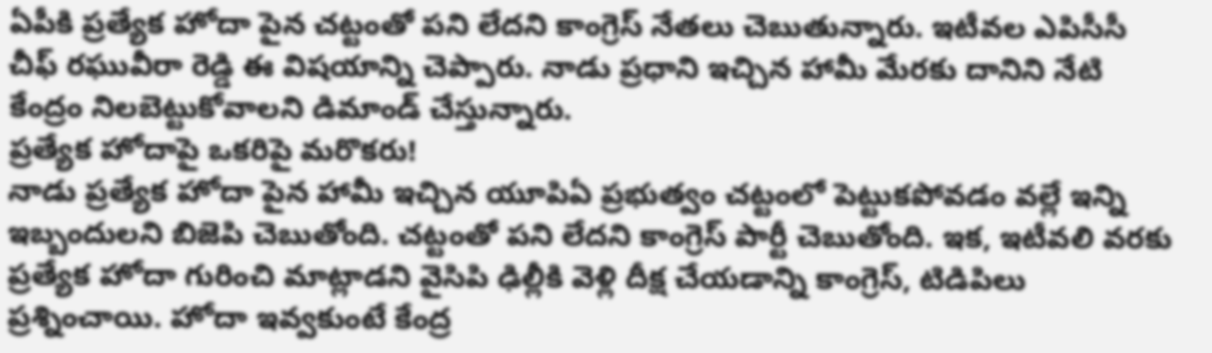ఏపీకి ప్రత్యేక హోదా పైన చట్టంతో పని లేదని కాంగ్రెస్ నేతలు చెబుతున్నారు. ఇటీవల ఎపిసీసీ చీఫ్ రఘువీరా రెడ్డి ఈ విషయాన్ని చెప్పారు. నాడు ప్రధాని ఇచ్చిన హామీ మేరకు దానిని నేటి కేంద్రం నిలబెట్టుకోవాలని డిమాండ్ చేస్తున్నారు.
ప్రత్యేక హోదాపై ఒకరిపై మరొకరు!
నాడు ప్రత్యేక హోదా పైన హామీ ఇచ్చిన యూపిఏ ప్రభుత్వం చట్టంలో పెట్టుకపోవడం వల్లే ఇన్ని ఇబ్బందులని బిజెపి చెబుతోంది. చట్టంతో పని లేదని కాంగ్రెస్ పార్టీ చెబుతోంది. ఇక, ఇటీవలి వరకు ప్రత్యేక హోదా గురించి మాట్లాడని వైసిపి ఢిల్లీకి వెళ్లి దీక్ష చేయడాన్ని కాంగ్రెస్, టిడిపిలు ప్రశ్నించాయి. హోదా ఇవ్వకుంటే కేంద్ర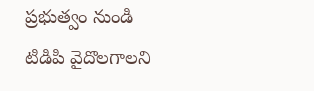ప్రభుత్వం నుండి టిడిపి వైదొలగాలని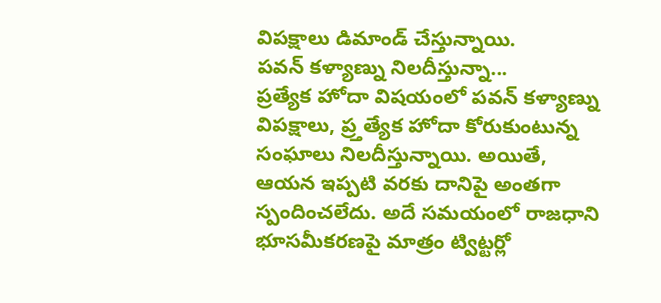విపక్షాలు డిమాండ్ చేస్తున్నాయి.
పవన్ కళ్యాణ్ను నిలదీస్తున్నా...
ప్రత్యేక హోదా విషయంలో పవన్ కళ్యాణ్ను విపక్షాలు, ప్ర్తత్యేక హోదా కోరుకుంటున్న సంఘాలు నిలదీస్తున్నాయి. అయితే, ఆయన ఇప్పటి వరకు దానిపై అంతగా స్పందించలేదు. అదే సమయంలో రాజధాని భూసమీకరణపై మాత్రం ట్విట్టర్లో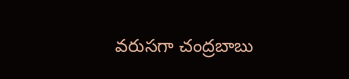వరుసగా చంద్రబాబు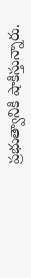ప్రభుత్వానికి షాకిస్తున్నారు.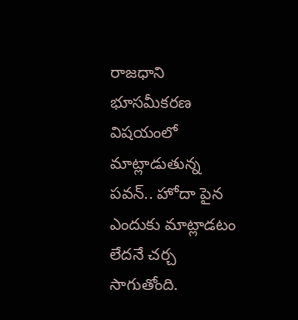రాజధాని భూసమీకరణ విషయంలో మాట్లాడుతున్న పవన్.. హోదా పైన ఎందుకు మాట్లాడటం లేదనే చర్చ సాగుతోంది.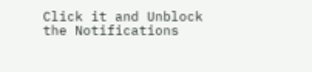Click it and Unblock the Notifications